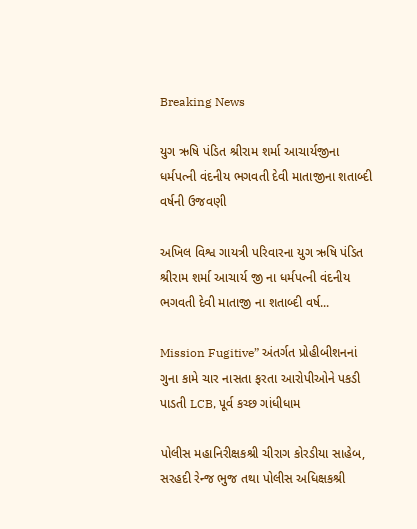Breaking News

યુગ ઋષિ પંડિત શ્રીરામ શર્મા આચાર્યજીના ધર્મપત્ની વંદનીય ભગવતી દેવી માતાજીના શતાબ્દી વર્ષની ઉજવણી

અખિલ વિશ્વ ગાયત્રી પરિવારના યુગ ઋષિ પંડિત શ્રીરામ શર્મા આચાર્ય જી ના ધર્મપત્ની વંદનીય ભગવતી દેવી માતાજી ના શતાબ્દી વર્ષ...

Mission Fugitive” અંતર્ગત પ્રોહીબીશનનાં ગુના કામે ચાર નાસતા ફરતા આરોપીઓને પકડી પાડતી LCB, પૂર્વ કચ્છ ગાંધીધામ

પોલીસ મહાનિરીક્ષકશ્રી ચીરાગ કોરડીયા સાહેબ, સરહદી રેન્જ ભુજ તથા પોલીસ અધિક્ષકશ્રી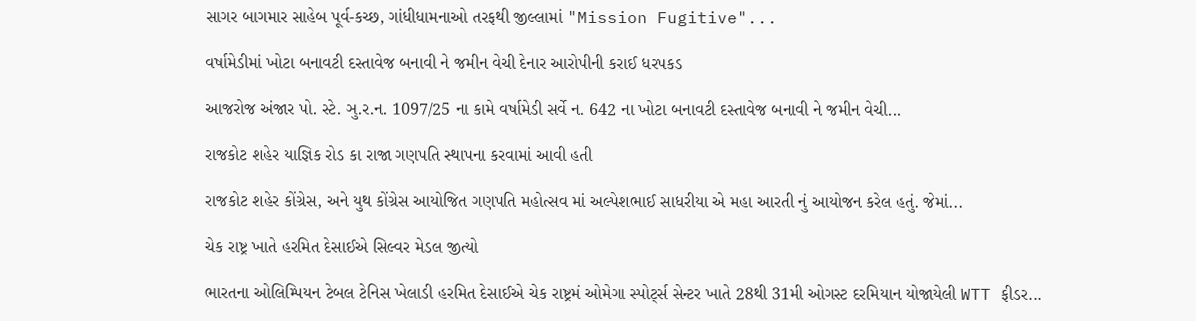સાગર બાગમાર સાહેબ પૂર્વ-કચ્છ, ગાંધીધામનાઓ તરફથી જીલ્લામાં "Mission Fugitive"...

વર્ષામેડીમાં ખોટા બનાવટી દસ્તાવેજ બનાવી ને જમીન વેચી દેનાર આરોપીની કરાઈ ધરપકડ

આજરોજ અંજાર પો. સ્ટે. ઞુ.ર.ન. 1097/25 ના કામે વર્ષામેડી સર્વે ન. 642 ના ખોટા બનાવટી દસ્તાવેજ બનાવી ને જમીન વેચી...

રાજકોટ શહેર યાજ્ઞિક રોડ કા રાજા ગણપતિ સ્થાપના કરવામાં આવી હતી

રાજકોટ શહેર કોંગ્રેસ, અને યુથ કોંગ્રેસ આયોજિત ગણપતિ મહોત્સવ માં અલ્પેશભાઈ સાધરીયા એ મહા આરતી નું આયોજન કરેલ હતું. જેમાં...

ચેક રાષ્ટ્ર ખાતે હરમિત દેસાઈએ સિલ્વર મેડલ જીત્યો

ભારતના ઓલિમ્પિયન ટેબલ ટેનિસ ખેલાડી હરમિત દેસાઈએ ચેક રાષ્ટ્રમં ઓમેગા સ્પોર્ટ્સ સેન્ટર ખાતે 28થી 31મી ઓગસ્ટ દરમિયાન યોજાયેલી WTT ફીડર...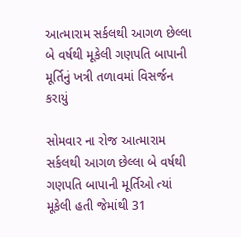આત્મારામ સર્કલથી આગળ છેલ્લા બે વર્ષથી મૂકેલી ગણપતિ બાપાની મૂર્તિનું ખત્રી તળાવમાં વિસર્જન કરાયું

સોમવાર ના રોજ આત્મારામ સર્કલથી આગળ છેલ્લા બે વર્ષથી ગણપતિ બાપાની મૂર્તિઓ ત્યાં મૂકેલી હતી જેમાંથી 31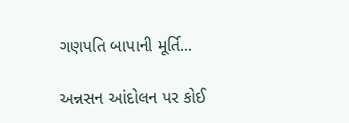ગણપતિ બાપાની મૂર્તિ...

અન્નસન આંદોલન પર કોઈ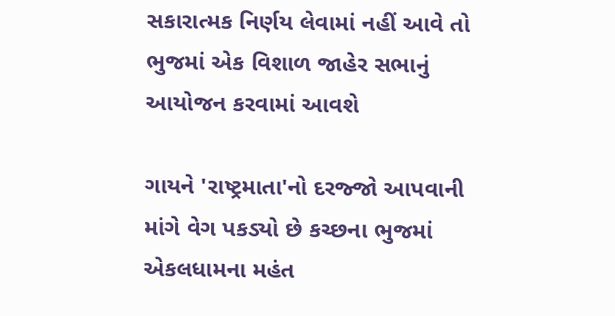સકારાત્મક નિર્ણય લેવામાં નહીં આવે તો ભુજમાં એક વિશાળ જાહેર સભાનું આયોજન કરવામાં આવશે

ગાયને 'રાષ્ટ્રમાતા'નો દરજ્જો આપવાની માંગે વેગ પકડ્યો છે કચ્છના ભુજમાં એકલધામના મહંત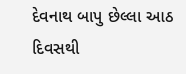દેવનાથ બાપુ છેલ્લા આઠ દિવસથી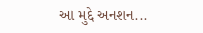આ મુદ્દે અનશન...